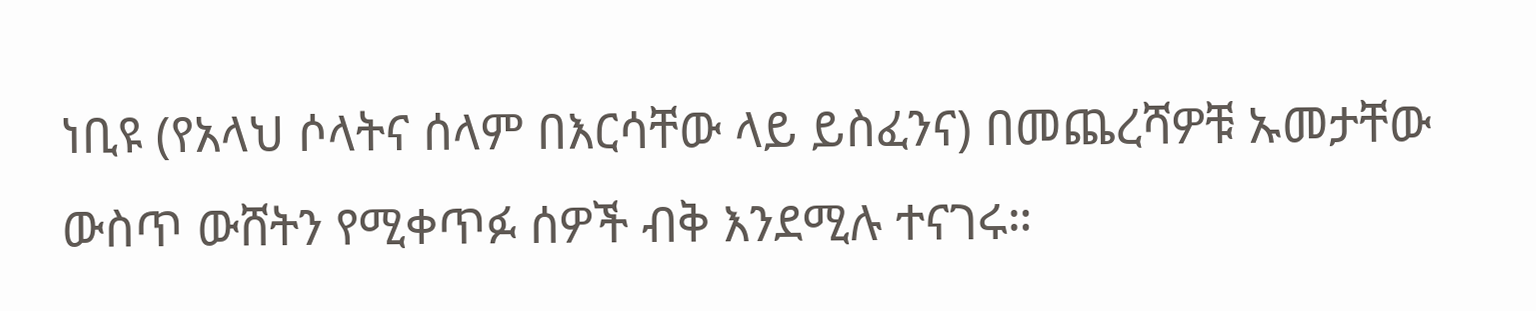ነቢዩ (የአላህ ሶላትና ሰላም በእርሳቸው ላይ ይስፈንና) በመጨረሻዎቹ ኡመታቸው ውስጥ ውሸትን የሚቀጥፉ ሰዎች ብቅ እንደሚሉ ተናገሩ።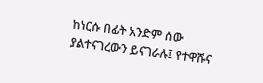ከነርሱ በፊት አንድም ሰው ያልተናገረውን ይናገራሉ፤ የተዋሹና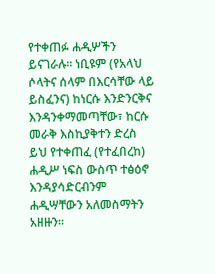የተቀጠፉ ሐዲሦችን ይናገራሉ። ነቢዩም (የአላህ ሶላትና ሰላም በእርሳቸው ላይ ይስፈንና) ከነርሱ እንድንርቅና እንዳንቀማመጣቸው፣ ከርሱ መራቅ እስኪያቅተን ድረስ ይህ የተቀጠፈ (የተፈበረከ) ሐዲሥ ነፍስ ውስጥ ተፅዕኖ እንዳያሳድርብንም ሐዲሣቸውን አለመስማትን አዘዙን።